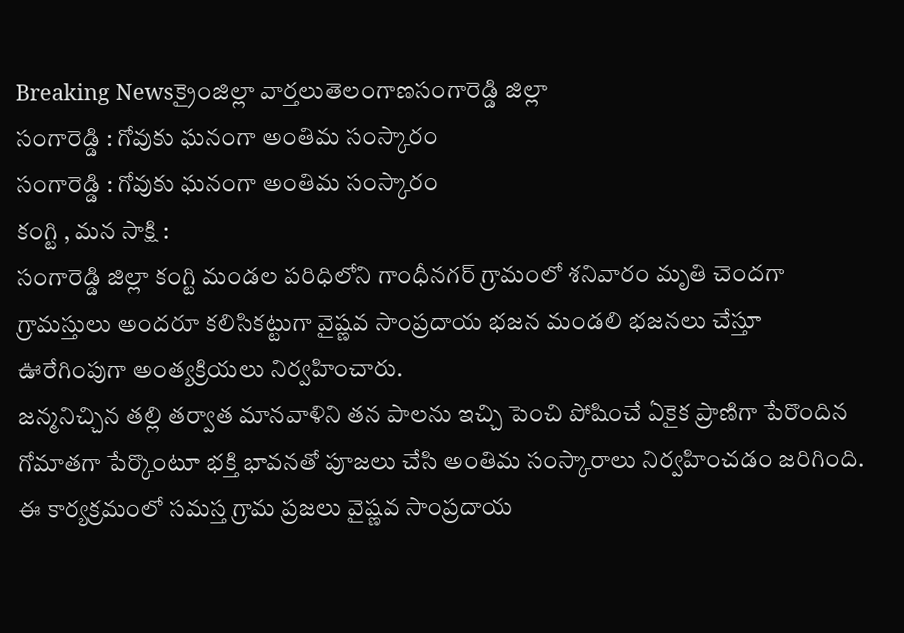Breaking Newsక్రైంజిల్లా వార్తలుతెలంగాణసంగారెడ్డి జిల్లా
సంగారెడ్డి : గోవుకు ఘనంగా అంతిమ సంస్కారం
సంగారెడ్డి : గోవుకు ఘనంగా అంతిమ సంస్కారం
కంగ్టి , మన సాక్షి :
సంగారెడ్డి జిల్లా కంగ్టి మండల పరిధిలోని గాంధీనగర్ గ్రామంలో శనివారం మృతి చెందగా గ్రామస్తులు అందరూ కలిసికట్టుగా వైష్ణవ సాంప్రదాయ భజన మండలి భజనలు చేస్తూ ఊరేగింపుగా అంత్యక్రియలు నిర్వహించారు.
జన్మనిచ్చిన తల్లి తర్వాత మానవాళిని తన పాలను ఇచ్చి పెంచి పోషించే ఏకైక ప్రాణిగా పేరొందిన గోమాతగా పేర్కొంటూ భక్తి భావనతో పూజలు చేసి అంతిమ సంస్కారాలు నిర్వహించడం జరిగింది.
ఈ కార్యక్రమంలో సమస్త గ్రామ ప్రజలు వైష్ణవ సాంప్రదాయ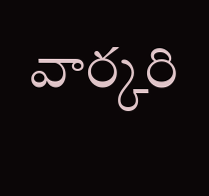వార్కరి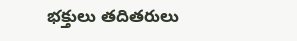భక్తులు తదితరులు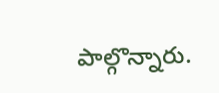పాల్గొన్నారు.